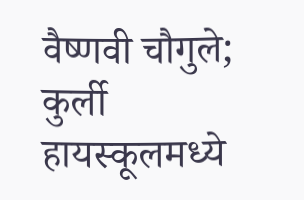वैष्णवी चौगुले; कुर्ली हायस्कूलमध्ये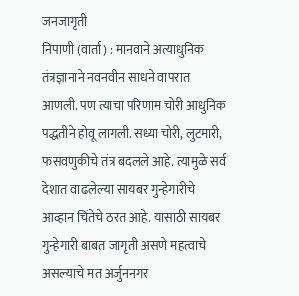जनजागृती
निपाणी (वार्ता) : मानवाने अत्याधुनिक तंत्रज्ञानाने नवनवीन साधने वापरात आणली. पण त्याचा परिणाम चोरी आधुनिक पद्धतीने होवू लागली. सध्या चोरी, लुटमारी, फसवणुकीचे तंत्र बदलले आहे. त्यामुळे सर्व देशात वाढलेल्या सायबर गुन्हेगारीचे आव्हान चिंतेचे ठरत आहे. यासाठी सायबर गुन्हेगारी बाबत जागृती असणे महत्वाचे असल्याचे मत अर्जुननगर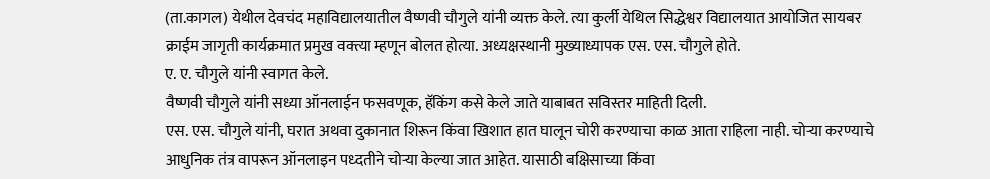(ता.कागल) येथील देवचंद महाविद्यालयातील वैष्णवी चौगुले यांनी व्यक्त केले. त्या कुर्ली येथिल सिद्धेश्वर विद्यालयात आयोजित सायबर क्राईम जागृती कार्यक्रमात प्रमुख वक्त्या म्हणून बोलत होत्या. अध्यक्षस्थानी मुख्याध्यापक एस. एस. चौगुले होते.
ए. ए. चौगुले यांनी स्वागत केले.
वैष्णवी चौगुले यांनी सध्या ऑनलाईन फसवणूक, हॅकिंग कसे केले जाते याबाबत सविस्तर माहिती दिली.
एस. एस. चौगुले यांनी, घरात अथवा दुकानात शिरून किंवा खिशात हात घालून चोरी करण्याचा काळ आता राहिला नाही. चोऱ्या करण्याचे आधुनिक तंत्र वापरून ऑनलाइन पध्दतीने चोऱ्या केल्या जात आहेत. यासाठी बक्षिसाच्या किंवा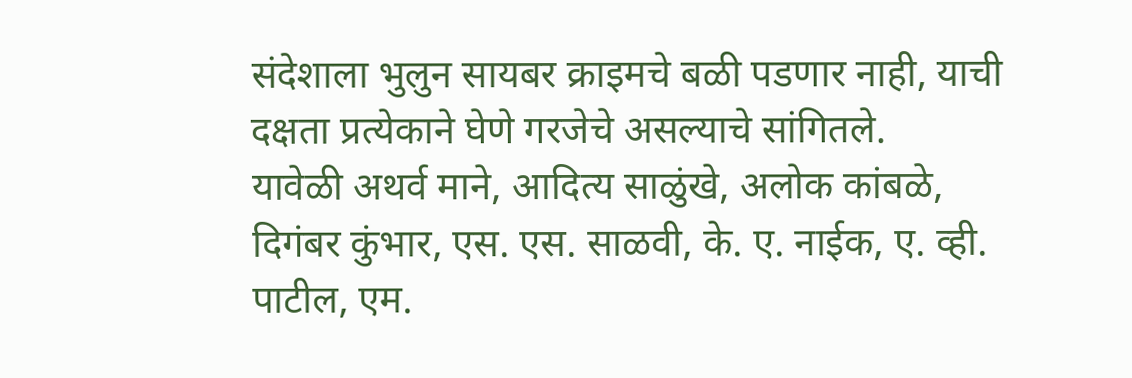संदेशाला भुलुन सायबर क्राइमचे बळी पडणार नाही, याची दक्षता प्रत्येकाने घेणे गरजेचे असल्याचे सांगितले.
यावेळी अथर्व माने, आदित्य साळुंखे, अलोक कांबळे, दिगंबर कुंभार, एस. एस. साळवी, के. ए. नाईक, ए. व्ही. पाटील, एम.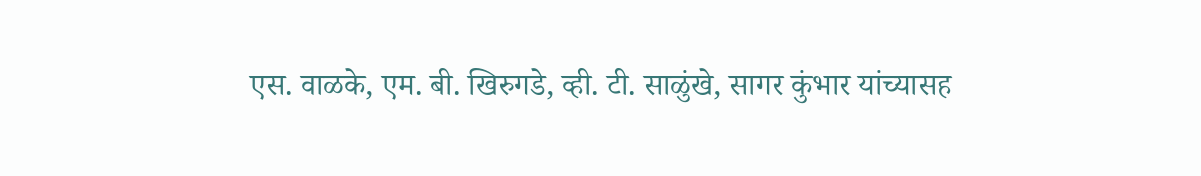एस. वाळके, एम. बी. खिरुगडे, व्ही. टी. साळुंखे, सागर कुंभार यांच्यासह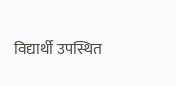विद्यार्थी उपस्थित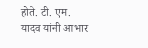होते. टी. एम. यादव यांनी आभार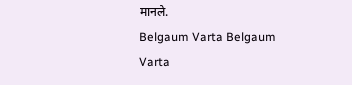मानले.
Belgaum Varta Belgaum Varta